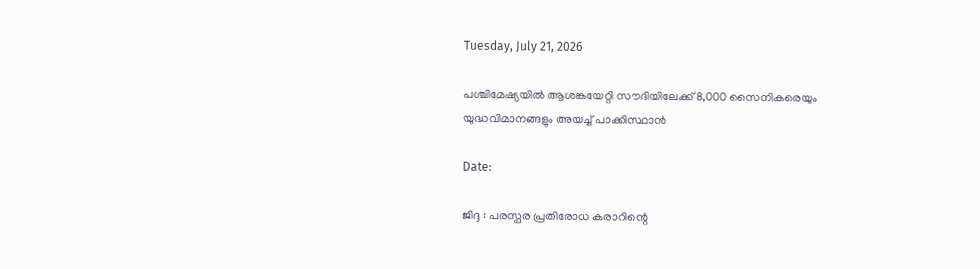Tuesday, July 21, 2026

പശ്ചിമേഷ്യയിൽ ആശങ്കയേറ്റി സൗദിയിലേക്ക് 8,000 സൈനികരെയും യുദ്ധവിമാനങ്ങളും അയച്ച് പാക്കിസ്ഥാൻ

Date:

ജിദ്ദ : പരസ്പര പ്രതിരോധ കരാറിന്റെ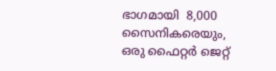ഭാഗമായി  8,000 സൈനികരെയും, ഒരു ഫൈറ്റർ ജെറ്റ്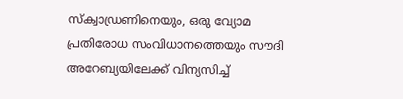സ്ക്വാഡ്രണിനെയും, ഒരു വ്യോമ പ്രതിരോധ സംവിധാനത്തെയും സൗദി അറേബ്യയിലേക്ക് വിന്യസിച്ച്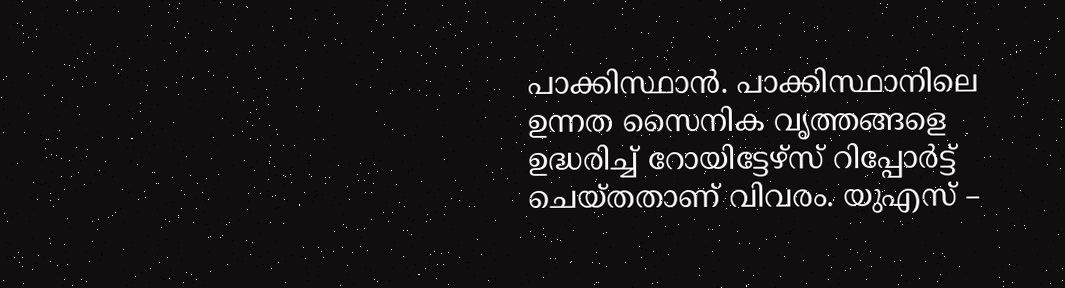പാക്കിസ്ഥാൻ. പാക്കിസ്ഥാനിലെ ഉന്നത സൈനിക വൃത്തങ്ങളെ ഉദ്ധരിച്ച് റോയിട്ടേഴ്‌സ് റിപ്പോർട്ട് ചെയ്തതാണ് വിവരം. യുഎസ് –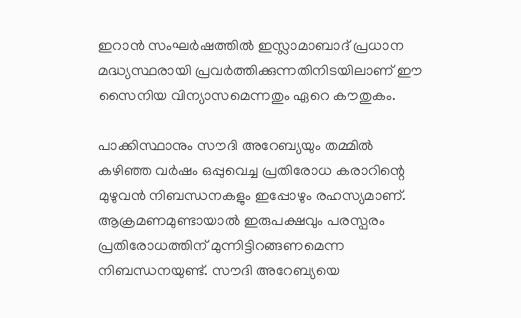ഇറാൻ സംഘർഷത്തിൽ ഇസ്ലാമാബാദ് പ്രധാന മദ്ധ്യസ്ഥരായി പ്രവർത്തിക്കുന്നതിനിടയിലാണ് ഈ സൈനിയ വിന്യാസമെന്നതും ഏറെ കൗതുകം.

പാക്കിസ്ഥാനും സൗദി അറേബ്യയും തമ്മിൽ കഴിഞ്ഞ വർഷം ഒപ്പുവെച്ച പ്രതിരോധ കരാറിന്റെ മുഴുവൻ നിബന്ധനകളും ഇപ്പോഴും രഹസ്യമാണ്. ആക്രമണമുണ്ടായാൽ ഇരുപക്ഷവും പരസ്പരം പ്രതിരോധത്തിന് മുന്നിട്ടിറങ്ങണമെന്ന നിബന്ധനയുണ്ട്. സൗദി അറേബ്യയെ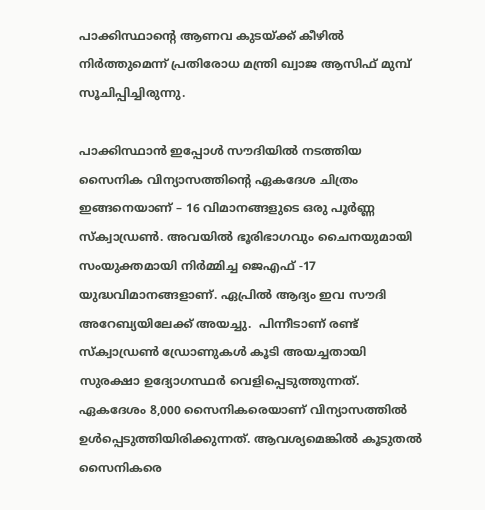പാക്കിസ്ഥാന്റെ ആണവ കുടയ്ക്ക് കീഴിൽ നിർത്തുമെന്ന് പ്രതിരോധ മന്ത്രി ഖ്വാജ ആസിഫ് മുമ്പ് സൂചിപ്പിച്ചിരുന്നു.

പാക്കിസ്ഥാൻ ഇപ്പോൾ സൗദിയിൽ നടത്തിയ സൈനിക വിന്യാസത്തിൻ്റെ ഏകദേശ ചിത്രം ഇങ്ങനെയാണ് – 16 വിമാനങ്ങളുടെ ഒരു പൂർണ്ണ സ്ക്വാഡ്രൺ. അവയിൽ ഭൂരിഭാഗവും ചൈനയുമായി സംയുക്തമായി നിർമ്മിച്ച ജെഎഫ് -17 യുദ്ധവിമാനങ്ങളാണ്. ഏപ്രിൽ ആദ്യം ഇവ സൗദി അറേബ്യയിലേക്ക് അയച്ചു.  പിന്നീടാണ് രണ്ട് സ്ക്വാഡ്രൺ ഡ്രോണുകൾ കൂടി അയച്ചതായി സുരക്ഷാ ഉദ്യോഗസ്ഥർ വെളിപ്പെടുത്തുന്നത്. ഏകദേശം 8,000 സൈനികരെയാണ് വിന്യാസത്തിൽ ഉൾപ്പെടുത്തിയിരിക്കുന്നത്. ആവശ്യമെങ്കിൽ കൂടുതൽ സൈനികരെ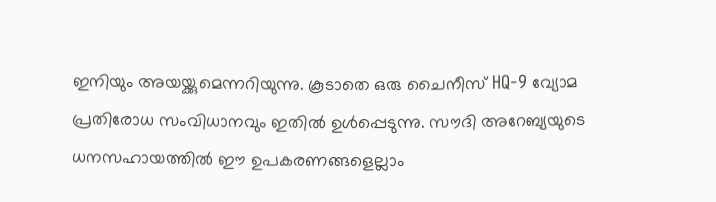ഇനിയും അയയ്ക്കുമെന്നറിയുന്നു. കൂടാതെ ഒരു ചൈനീസ് HQ-9 വ്യോമ പ്രതിരോധ സംവിധാനവും ഇതിൽ ഉൾപ്പെടുന്നു. സൗദി അറേബ്യയുടെ ധനസഹായത്തിൽ ഈ ഉപകരണങ്ങളെല്ലാം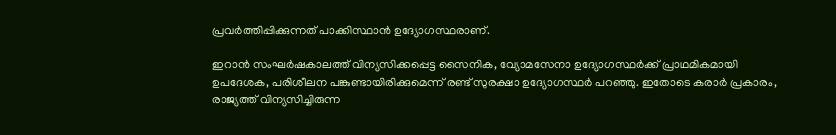പ്രവർത്തിപ്പിക്കുന്നത് പാക്കിസ്ഥാൻ ഉദ്യോഗസ്ഥരാണ്.

ഇറാൻ സംഘർഷകാലത്ത് വിന്യസിക്കപ്പെട്ട സൈനിക, വ്യോമസേനാ ഉദ്യോഗസ്ഥർക്ക് പ്രാഥമികമായി ഉപദേശക, പരിശീലന പങ്കുണ്ടായിരിക്കുമെന്ന് രണ്ട് സുരക്ഷാ ഉദ്യോഗസ്ഥർ പറഞ്ഞു. ഇതോടെ കരാർ പ്രകാരം, രാജ്യത്ത് വിന്യസിച്ചിരുന്ന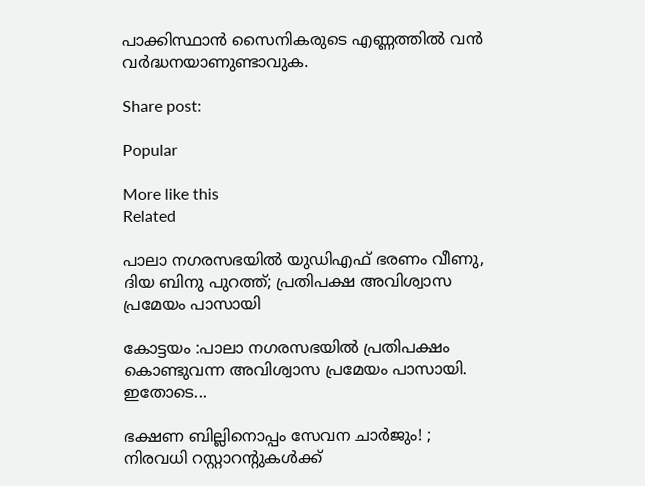പാക്കിസ്ഥാൻ സൈനികരുടെ എണ്ണത്തിൽ വൻ വർദ്ധനയാണുണ്ടാവുക.

Share post:

Popular

More like this
Related

പാലാ നഗരസഭയില്‍ യുഡിഎഫ് ഭരണം വീണു, ദിയ ബിനു പുറത്ത്; പ്രതിപക്ഷ അവിശ്വാസ പ്രമേയം പാസായി

കോട്ടയം :പാലാ നഗരസഭയിൽ പ്രതിപക്ഷം കൊണ്ടുവന്ന അവിശ്വാസ പ്രമേയം പാസായി. ഇതോടെ...

ഭക്ഷണ ബില്ലിനൊപ്പം സേവന ചാർജും! ; നിരവധി റസ്റ്റാറന്റുകൾക്ക്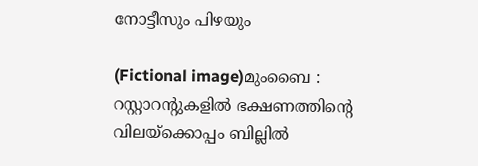നോട്ടീസും പിഴയും

(Fictional image)മുംബൈ : റസ്റ്റാറന്റുകളിൽ ഭക്ഷണത്തിൻ്റെ വിലയ്‌ക്കൊപ്പം ബില്ലിൽ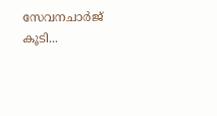സേവനചാർജ് കൂടി...